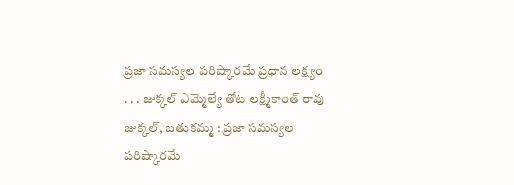ప్రజా సమస్యల పరిష్కారమే ప్రధాన లక్ష్యం
. . . జుక్కల్ ఎమ్మెల్యే తోట లక్ష్మీకాంత్ రావు జుక్కల్, బతుకమ్మ : ప్రజా సమస్యల పరిష్కారమే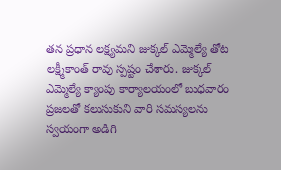తన ప్రధాన లక్ష్యమని జుక్కల్ ఎమ్మెల్యే తోట లక్ష్మీకాంత్ రావు స్పష్టం చేశారు. జుక్కల్ ఎమ్మెల్యే క్యాంపు కార్యాలయంలో బుధవారం ప్రజలతో కలుసుకుని వారి సమస్యలను స్వయంగా అడిగి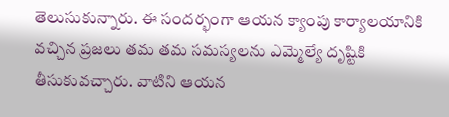తెలుసుకున్నారు. ఈ సందర్భంగా ఆయన క్యాంపు కార్యాలయానికి వచ్చిన ప్రజలు తమ తమ సమస్యలను ఎమ్మెల్యే దృష్టికి తీసుకువచ్చారు. వాటిని ఆయన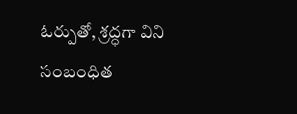ఓర్పుతో, శ్రద్ధగా విని సంబంధిత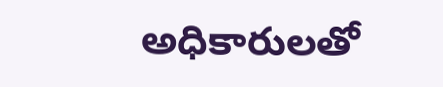అధికారులతో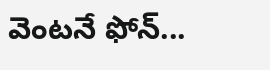వెంటనే ఫోన్...